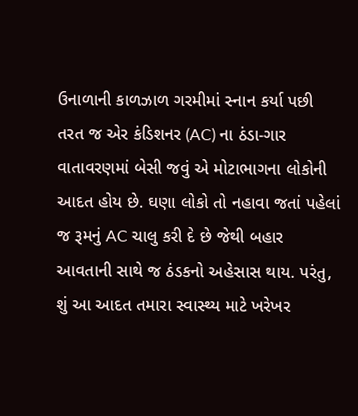ઉનાળાની કાળઝાળ ગરમીમાં સ્નાન કર્યા પછી તરત જ એર કંડિશનર (AC) ના ઠંડા-ગાર વાતાવરણમાં બેસી જવું એ મોટાભાગના લોકોની આદત હોય છે. ઘણા લોકો તો નહાવા જતાં પહેલાં જ રૂમનું AC ચાલુ કરી દે છે જેથી બહાર આવતાની સાથે જ ઠંડકનો અહેસાસ થાય. પરંતુ, શું આ આદત તમારા સ્વાસ્થ્ય માટે ખરેખર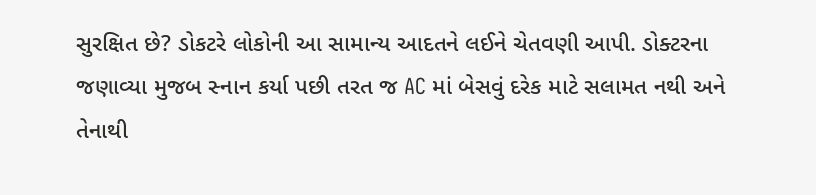સુરક્ષિત છે? ડોકટરે લોકોની આ સામાન્ય આદતને લઈને ચેતવણી આપી. ડોક્ટરના જણાવ્યા મુજબ સ્નાન કર્યા પછી તરત જ AC માં બેસવું દરેક માટે સલામત નથી અને તેનાથી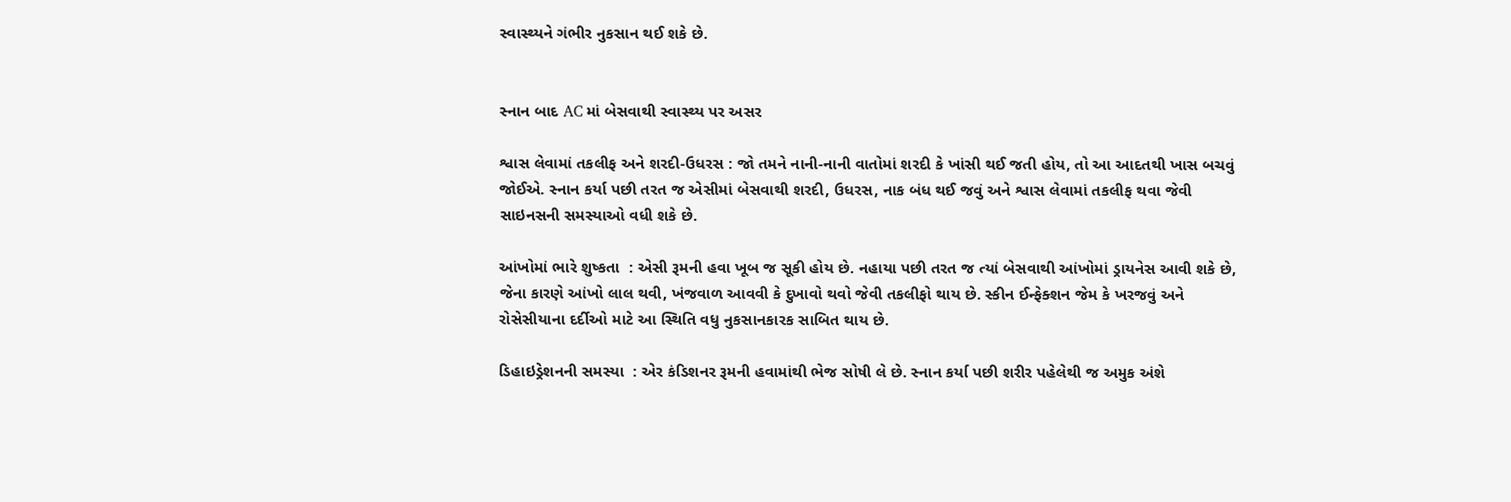સ્વાસ્થ્યને ગંભીર નુકસાન થઈ શકે છે.


સ્નાન બાદ AC માં બેસવાથી સ્વાસ્થ્ય પર અસર

શ્વાસ લેવામાં તકલીફ અને શરદી-ઉધરસ : જો તમને નાની-નાની વાતોમાં શરદી કે ખાંસી થઈ જતી હોય, તો આ આદતથી ખાસ બચવું જોઈએ. સ્નાન કર્યા પછી તરત જ એસીમાં બેસવાથી શરદી, ઉધરસ, નાક બંધ થઈ જવું અને શ્વાસ લેવામાં તકલીફ થવા જેવી સાઇનસની સમસ્યાઓ વધી શકે છે.

આંખોમાં ભારે શુષ્કતા  : એસી રૂમની હવા ખૂબ જ સૂકી હોય છે. નહાયા પછી તરત જ ત્યાં બેસવાથી આંખોમાં ડ્રાયનેસ આવી શકે છે, જેના કારણે આંખો લાલ થવી, ખંજવાળ આવવી કે દુખાવો થવો જેવી તકલીફો થાય છે. સ્કીન ઈન્ફેક્શન જેમ કે ખરજવું અને રોસેસીયાના દર્દીઓ માટે આ સ્થિતિ વધુ નુકસાનકારક સાબિત થાય છે.

ડિહાઇડ્રેશનની સમસ્યા  : એર કંડિશનર રૂમની હવામાંથી ભેજ સોષી લે છે. સ્નાન કર્યા પછી શરીર પહેલેથી જ અમુક અંશે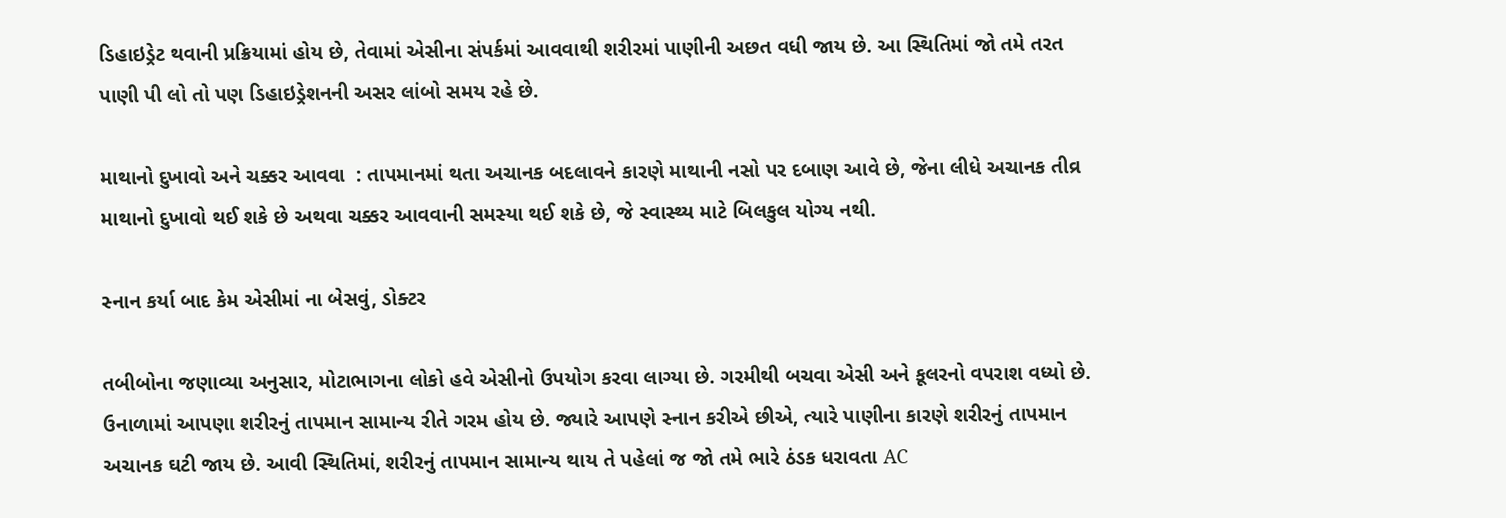ડિહાઇડ્રેટ થવાની પ્રક્રિયામાં હોય છે, તેવામાં એસીના સંપર્કમાં આવવાથી શરીરમાં પાણીની અછત વધી જાય છે. આ સ્થિતિમાં જો તમે તરત પાણી પી લો તો પણ ડિહાઇડ્રેશનની અસર લાંબો સમય રહે છે.

માથાનો દુખાવો અને ચક્કર આવવા  : તાપમાનમાં થતા અચાનક બદલાવને કારણે માથાની નસો પર દબાણ આવે છે, જેના લીધે અચાનક તીવ્ર માથાનો દુખાવો થઈ શકે છે અથવા ચક્કર આવવાની સમસ્યા થઈ શકે છે, જે સ્વાસ્થ્ય માટે બિલકુલ યોગ્ય નથી.

સ્નાન કર્યા બાદ કેમ એસીમાં ના બેસવું, ડોક્ટર

તબીબોના જણાવ્યા અનુસાર, મોટાભાગના લોકો હવે એસીનો ઉપયોગ કરવા લાગ્યા છે. ગરમીથી બચવા એસી અને કૂલરનો વપરાશ વધ્યો છે. ઉનાળામાં આપણા શરીરનું તાપમાન સામાન્ય રીતે ગરમ હોય છે. જ્યારે આપણે સ્નાન કરીએ છીએ, ત્યારે પાણીના કારણે શરીરનું તાપમાન અચાનક ઘટી જાય છે. આવી સ્થિતિમાં, શરીરનું તાપમાન સામાન્ય થાય તે પહેલાં જ જો તમે ભારે ઠંડક ધરાવતા AC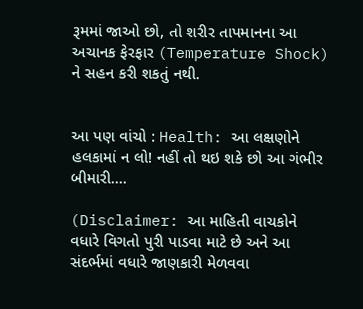રૂમમાં જાઓ છો, તો શરીર તાપમાનના આ અચાનક ફેરફાર (Temperature Shock) ને સહન કરી શકતું નથી.


આ પણ વાંચો : Health: આ લક્ષણોને હલકામાં ન લો! નહીં તો થઇ શકે છો આ ગંભીર બીમારી....

(Disclaimer: આ માહિતી વાચકોને વધારે વિગતો પુરી પાડવા માટે છે અને આ સંદર્ભમાં વધારે જાણકારી મેળવવા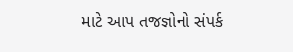માટે આપ તજજ્ઞોનો સંપર્ક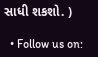સાધી શકશો. )

  • Follow us on: